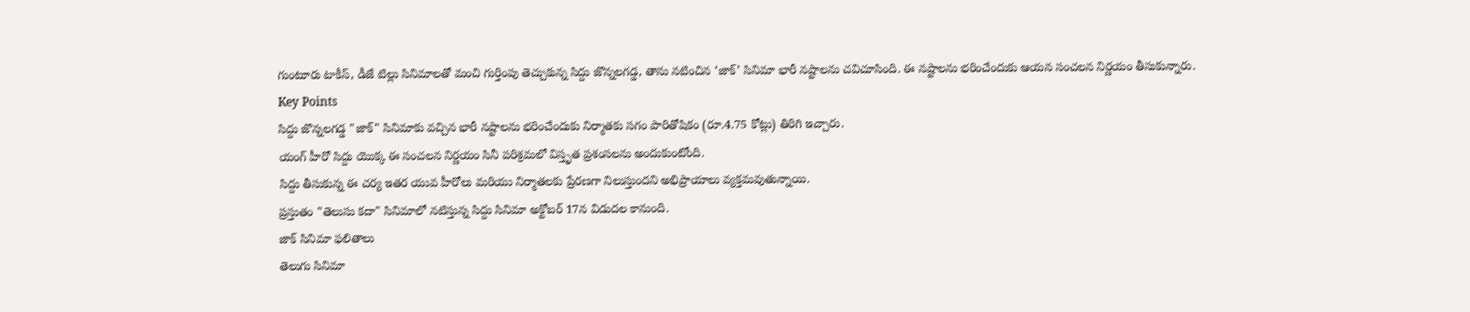గుంటూరు టాకీస్, డీజే టిల్లు సినిమాలతో మంచి గుర్తింపు తెచ్చుకున్న సిద్దు జొన్నలగడ్డ, తాను నటించిన ‘జాక్’ సినిమా భారీ నష్టాలను చవిచూసింది. ఈ నష్టాలను భరించేందుకు ఆయన సంచలన నిర్ణయం తీసుకున్నారు.
Key Points
సిద్దు జొన్నలగడ్డ "జాక్" సినిమాకు వచ్చిన భారీ నష్టాలను భరించేందుకు నిర్మాతకు సగం పారితోషికం (రూ.4.75 కోట్లు) తిరిగి ఇచ్చారు.
యంగ్ హీరో సిద్దు యొక్క ఈ సంచలన నిర్ణయం సినీ పరిశ్రమలో విస్తృత ప్రశంసలను అందుకుంటోంది.
సిద్దు తీసుకున్న ఈ చర్య ఇతర యువ హీరోలు మరియు నిర్మాతలకు ప్రేరణగా నిలుస్తుందని అభిప్రాయాలు వ్యక్తమవుతున్నాయి.
ప్రస్తుతం "తెలుసు కదా" సినిమాలో నటిస్తున్న సిద్దు సినిమా అక్టోబర్ 17న విడుదల కానుంది.
జాక్ సినిమా ఫలితాలు
తెలుగు సినిమా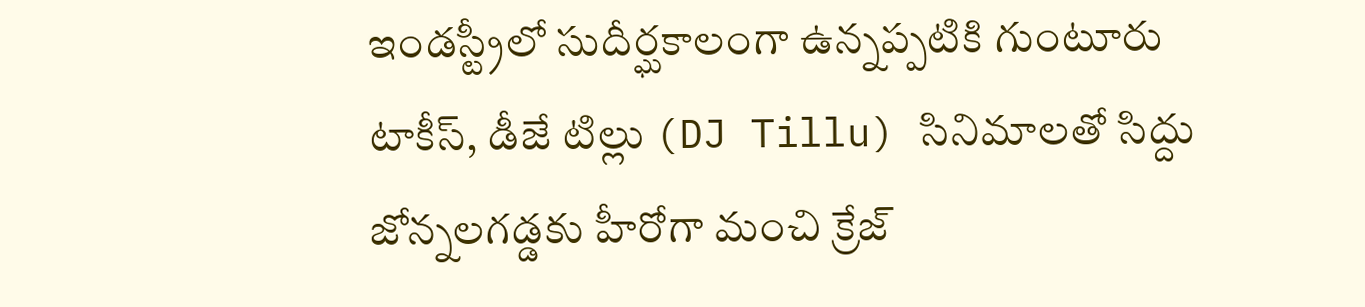ఇండస్ట్రీలో సుదీర్ఘకాలంగా ఉన్నప్పటికి గుంటూరు టాకీస్, డీజే టిల్లు (DJ Tillu) సినిమాలతో సిద్దు జోన్నలగడ్డకు హీరోగా మంచి క్రేజ్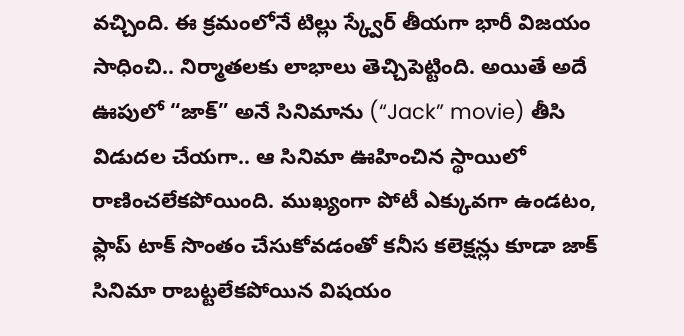వచ్చింది. ఈ క్రమంలోనే టిల్లు స్క్వేర్ తీయగా భారీ విజయం సాధించి.. నిర్మాతలకు లాభాలు తెచ్చిపెట్టింది. అయితే అదే ఊపులో “జాక్” అనే సినిమాను (“Jack” movie) తీసి విడుదల చేయగా.. ఆ సినిమా ఊహించిన స్థాయిలో రాణించలేకపోయింది. ముఖ్యంగా పోటీ ఎక్కువగా ఉండటం, ఫ్లాప్ టాక్ సొంతం చేసుకోవడంతో కనీస కలెక్షన్లు కూడా జాక్ సినిమా రాబట్టలేకపోయిన విషయం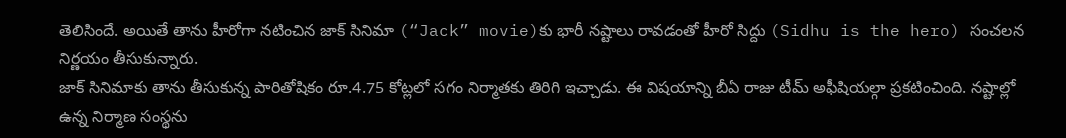తెలిసిందే. అయితే తాను హీరోగా నటించిన జాక్ సినిమా (“Jack” movie)కు భారీ నష్టాలు రావడంతో హీరో సిద్దు (Sidhu is the hero) సంచలన నిర్ణయం తీసుకున్నారు.
జాక్ సినిమాకు తాను తీసుకున్న పారితోషికం రూ.4.75 కోట్లలో సగం నిర్మాతకు తిరిగి ఇచ్చాడు. ఈ విషయాన్ని బీఏ రాజు టీమ్ అఫీషియల్గా ప్రకటించింది. నష్టాల్లో ఉన్న నిర్మాణ సంస్థను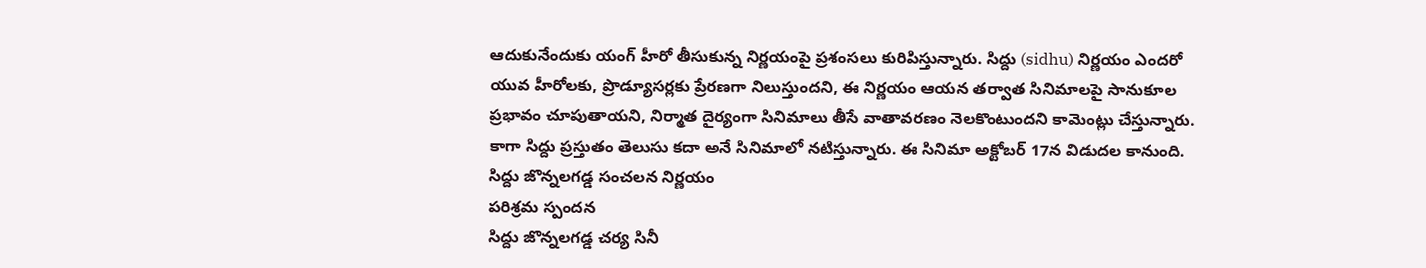ఆదుకునేందుకు యంగ్ హీరో తీసుకున్న నిర్ణయంపై ప్రశంసలు కురిపిస్తున్నారు. సిద్దు (sidhu) నిర్ణయం ఎందరో యువ హీరోలకు, ప్రొడ్యూసర్లకు ప్రేరణగా నిలుస్తుందని, ఈ నిర్ణయం ఆయన తర్వాత సినిమాలపై సానుకూల ప్రభావం చూపుతాయని, నిర్మాత దైర్యంగా సినిమాలు తీసే వాతావరణం నెలకొంటుందని కామెంట్లు చేస్తున్నారు. కాగా సిద్దు ప్రస్తుతం తెలుసు కదా అనే సినిమాలో నటిస్తున్నారు. ఈ సినిమా అక్టోబర్ 17న విడుదల కానుంది.
సిద్దు జొన్నలగడ్డ సంచలన నిర్ణయం
పరిశ్రమ స్పందన
సిద్దు జొన్నలగడ్డ చర్య సినీ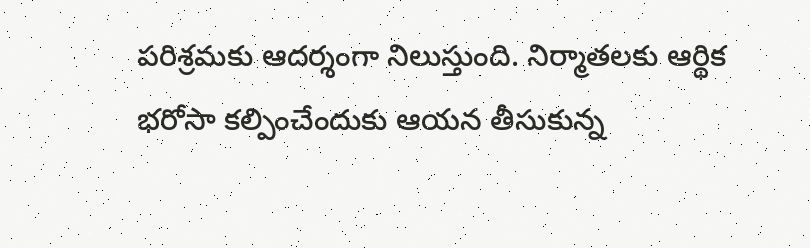పరిశ్రమకు ఆదర్శంగా నిలుస్తుంది. నిర్మాతలకు ఆర్థిక భరోసా కల్పించేందుకు ఆయన తీసుకున్న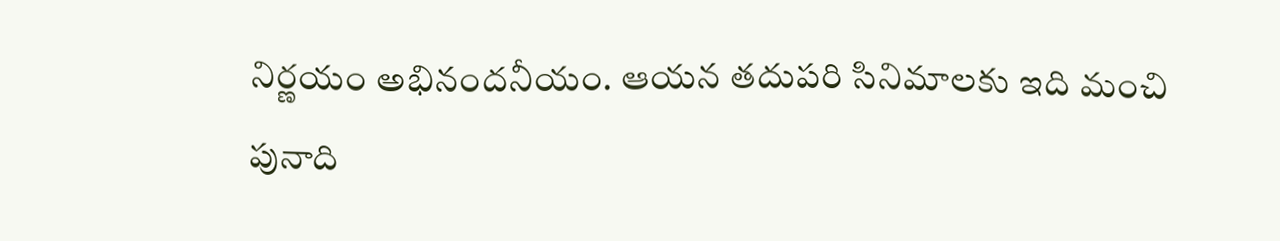నిర్ణయం అభినందనీయం. ఆయన తదుపరి సినిమాలకు ఇది మంచి పునాది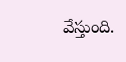వేస్తుంది.